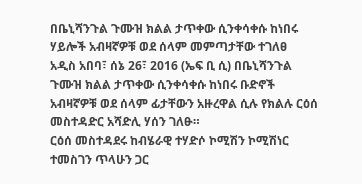በቤኒሻንጉል ጉሙዝ ክልል ታጥቀው ሲንቀሳቀሱ ከነበሩ ሃይሎች አብዛኛዎቹ ወደ ሰላም መምጣታቸው ተገለፀ
አዲስ አበባ፣ ሰኔ 26፣ 2016 (ኤፍ ቢ ሲ) በቤኒሻንጉል ጉሙዝ ክልል ታጥቀው ሲንቀሳቀሱ ከነበሩ ቡድኖች አብዛኛዎቹ ወደ ሰላም ፊታቸውን አዙረዋል ሲሉ የክልሉ ርዕሰ መስተዳድር አሻድሊ ሃሰን ገለፁ።
ርዕሰ መስተዳደሩ ከብሄራዊ ተሃድሶ ኮሚሽን ኮሚሽነር ተመስገን ጥላሁን ጋር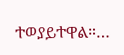ተወያይተዋል።…